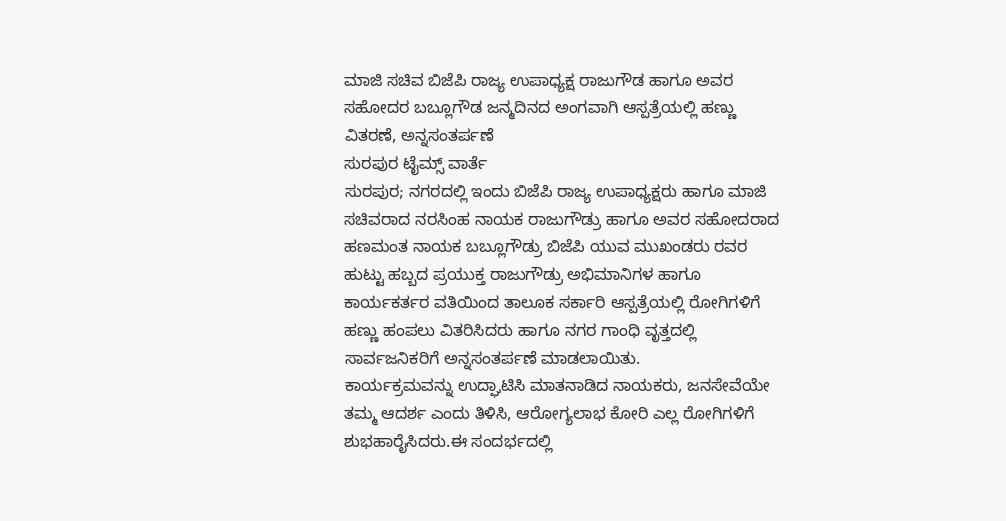ಮಾಜಿ ಸಚಿವ ಬಿಜೆಪಿ ರಾಜ್ಯ ಉಪಾಧ್ಯಕ್ಷ ರಾಜುಗೌಡ ಹಾಗೂ ಅವರ ಸಹೋದರ ಬಬ್ಲೂಗೌಡ ಜನ್ಮದಿನದ ಅಂಗವಾಗಿ ಆಸ್ಪತ್ರೆಯಲ್ಲಿ ಹಣ್ಣು ವಿತರಣೆ, ಅನ್ನಸಂತರ್ಪಣೆ
ಸುರಪುರ ಟೈಮ್ಸ್ ವಾರ್ತೆ
ಸುರಪುರ; ನಗರದಲ್ಲಿ ಇಂದು ಬಿಜೆಪಿ ರಾಜ್ಯ ಉಪಾಧ್ಯಕ್ಷರು ಹಾಗೂ ಮಾಜಿ ಸಚಿವರಾದ ನರಸಿಂಹ ನಾಯಕ ರಾಜುಗೌಡ್ರು ಹಾಗೂ ಅವರ ಸಹೋದರಾದ ಹಣಮಂತ ನಾಯಕ ಬಬ್ಲೂಗೌಡ್ರು ಬಿಜೆಪಿ ಯುವ ಮುಖಂಡರು ರವರ ಹುಟ್ಟು ಹಬ್ಬದ ಪ್ರಯುಕ್ತ ರಾಜುಗೌಡ್ರು ಅಭಿಮಾನಿಗಳ ಹಾಗೂ ಕಾರ್ಯಕರ್ತರ ವತಿಯಿಂದ ತಾಲೂಕ ಸರ್ಕಾರಿ ಆಸ್ಪತ್ರೆಯಲ್ಲಿ ರೋಗಿಗಳಿಗೆ ಹಣ್ಣು ಹಂಪಲು ವಿತರಿಸಿದರು ಹಾಗೂ ನಗರ ಗಾಂಧಿ ವೃತ್ತದಲ್ಲಿ ಸಾರ್ವಜನಿಕರಿಗೆ ಅನ್ನಸಂತರ್ಪಣೆ ಮಾಡಲಾಯಿತು.
ಕಾರ್ಯಕ್ರಮವನ್ನು ಉದ್ಘಾಟಿಸಿ ಮಾತನಾಡಿದ ನಾಯಕರು, ಜನಸೇವೆಯೇ ತಮ್ಮ ಆದರ್ಶ ಎಂದು ತಿಳಿಸಿ, ಆರೋಗ್ಯಲಾಭ ಕೋರಿ ಎಲ್ಲ ರೋಗಿಗಳಿಗೆ ಶುಭಹಾರೈಸಿದರು.ಈ ಸಂದರ್ಭದಲ್ಲಿ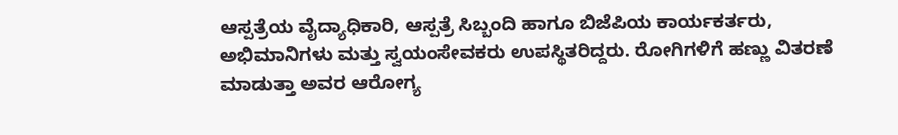ಆಸ್ಪತ್ರೆಯ ವೈದ್ಯಾಧಿಕಾರಿ, ಆಸ್ಪತ್ರೆ ಸಿಬ್ಬಂದಿ ಹಾಗೂ ಬಿಜೆಪಿಯ ಕಾರ್ಯಕರ್ತರು, ಅಭಿಮಾನಿಗಳು ಮತ್ತು ಸ್ವಯಂಸೇವಕರು ಉಪಸ್ಥಿತರಿದ್ದರು. ರೋಗಿಗಳಿಗೆ ಹಣ್ಣು ವಿತರಣೆ ಮಾಡುತ್ತಾ ಅವರ ಆರೋಗ್ಯ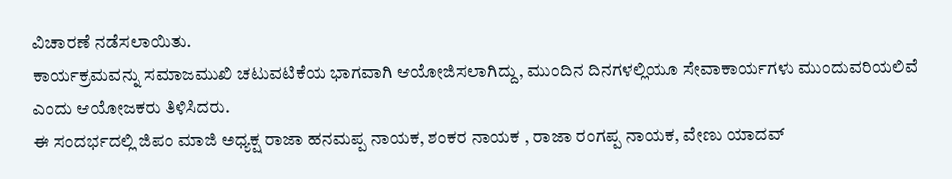ವಿಚಾರಣೆ ನಡೆಸಲಾಯಿತು.
ಕಾರ್ಯಕ್ರಮವನ್ನು ಸಮಾಜಮುಖಿ ಚಟುವಟಿಕೆಯ ಭಾಗವಾಗಿ ಆಯೋಜಿಸಲಾಗಿದ್ದು, ಮುಂದಿನ ದಿನಗಳಲ್ಲಿಯೂ ಸೇವಾಕಾರ್ಯಗಳು ಮುಂದುವರಿಯಲಿವೆ ಎಂದು ಆಯೋಜಕರು ತಿಳಿಸಿದರು.
ಈ ಸಂದರ್ಭದಲ್ಲಿ ಜಿಪಂ ಮಾಜಿ ಅಧ್ಯಕ್ಷ ರಾಜಾ ಹನಮಪ್ಪ ನಾಯಕ, ಶಂಕರ ನಾಯಕ , ರಾಜಾ ರಂಗಪ್ಪ ನಾಯಕ, ವೇಣು ಯಾದವ್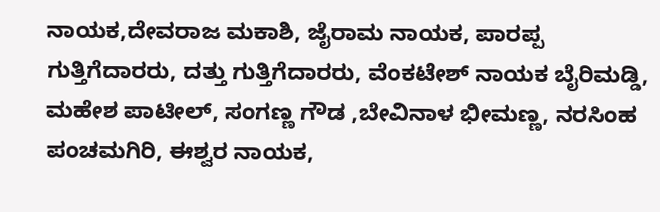ನಾಯಕ,ದೇವರಾಜ ಮಕಾಶಿ, ಜೈರಾಮ ನಾಯಕ, ಪಾರಪ್ಪ ಗುತ್ತಿಗೆದಾರರು, ದತ್ತು ಗುತ್ತಿಗೆದಾರರು, ವೆಂಕಟೇಶ್ ನಾಯಕ ಬೈರಿಮಡ್ಡಿ, ಮಹೇಶ ಪಾಟೀಲ್, ಸಂಗಣ್ಣ ಗೌಡ ,ಬೇವಿನಾಳ ಭೀಮಣ್ಣ, ನರಸಿಂಹ ಪಂಚಮಗಿರಿ, ಈಶ್ವರ ನಾಯಕ,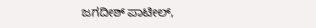ಜಗದೀಶ್ ಪಾಟೀಲ್,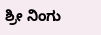ಶ್ರೀ ನಿಂಗು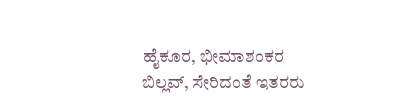ಹೈಕೂರ, ಭೀಮಾಶಂಕರ ಬಿಲ್ಲವ್, ಸೇರಿದಂತೆ ಇತರರು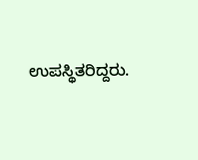ಉಪಸ್ಥಿತರಿದ್ದರು.